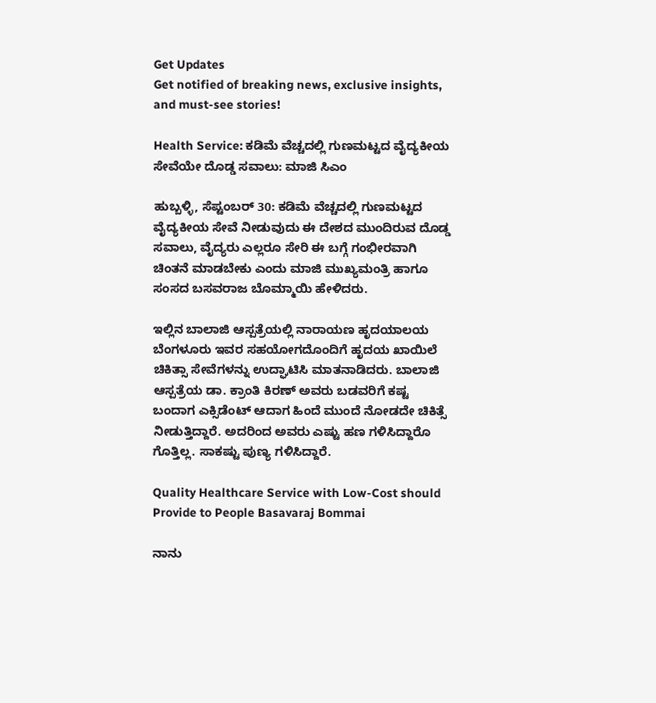Get Updates
Get notified of breaking news, exclusive insights, and must-see stories!

Health Service: ಕಡಿಮೆ ವೆಚ್ಚದಲ್ಲಿ ಗುಣಮಟ್ಟದ ವೈದ್ಯಕೀಯ ಸೇವೆಯೇ ದೊಡ್ಡ ಸವಾಲು: ಮಾಜಿ ಸಿಎಂ

ಹುಬ್ಬಳ್ಳಿ, ಸೆಪ್ಟಂಬರ್ 30: ಕಡಿಮೆ ವೆಚ್ಚದಲ್ಲಿ ಗುಣಮಟ್ಟದ ವೈದ್ಯಕೀಯ ಸೇವೆ ನೀಡುವುದು ಈ ದೇಶದ ಮುಂದಿರುವ ದೊಡ್ಡ ಸವಾಲು, ವೈದ್ಯರು ಎಲ್ಲರೂ ಸೇರಿ ಈ ಬಗ್ಗೆ ಗಂಭೀರವಾಗಿ ಚಿಂತನೆ ಮಾಡಬೇಕು ಎಂದು ಮಾಜಿ ಮುಖ್ಯಮಂತ್ರಿ ಹಾಗೂ ಸಂಸದ ಬಸವರಾಜ ಬೊಮ್ಮಾಯಿ ಹೇಳಿದರು.

ಇಲ್ಲಿನ ಬಾಲಾಜಿ ಆಸ್ಪತ್ರೆಯಲ್ಲಿ ನಾರಾಯಣ ಹೃದಯಾಲಯ ಬೆಂಗಳೂರು ಇವರ ಸಹಯೋಗದೊಂದಿಗೆ ಹೃದಯ ಖಾಯಿಲೆ ಚಿಕಿತ್ಸಾ ಸೇವೆಗಳನ್ನು ಉದ್ಘಾಟಿಸಿ ಮಾತನಾಡಿದರು. ಬಾಲಾಜಿ ಆಸ್ಪತ್ರೆಯ ಡಾ. ಕ್ರಾಂತಿ ಕಿರಣ್ ಅವರು ಬಡವರಿಗೆ ಕಷ್ಟ ಬಂದಾಗ ಎಕ್ಸಿಡೆಂಟ್ ಆದಾಗ ಹಿಂದೆ ಮುಂದೆ ನೋಡದೇ ಚಿಕಿತ್ಸೆ ನೀಡುತ್ತಿದ್ದಾರೆ. ಅದರಿಂದ ಅವರು ಎಷ್ಟು ಹಣ ಗಳಿಸಿದ್ದಾರೊ ಗೊತ್ತಿಲ್ಲ. ಸಾಕಷ್ಟು ಪುಣ್ಯ ಗಳಿಸಿದ್ದಾರೆ.

Quality Healthcare Service with Low-Cost should Provide to People Basavaraj Bommai

ನಾನು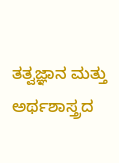ತತ್ವಜ್ಞಾನ ಮತ್ತು ಅರ್ಥಶಾಸ್ತ್ರದ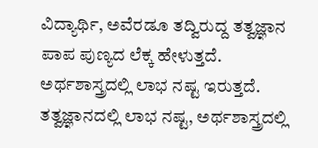ವಿದ್ಯಾರ್ಥಿ, ಅವೆರಡೂ ತದ್ವಿರುದ್ದ ತತ್ವಜ್ಞಾನ ಪಾಪ ಪುಣ್ಯದ ಲೆಕ್ಕ ಹೇಳುತ್ತದೆ. ಅರ್ಥಶಾಸ್ತ್ರದಲ್ಲಿ ಲಾಭ ನಷ್ಟ ಇರುತ್ತದೆ. ತತ್ವಜ್ಞಾನದಲ್ಲಿ ಲಾಭ ನಷ್ಟ, ಅರ್ಥಶಾಸ್ತ್ರದಲ್ಲಿ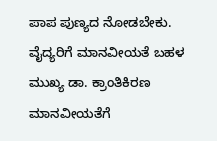ಪಾಪ ಪುಣ್ಯದ ನೋಡಬೇಕು. ವೈದ್ಯರಿಗೆ ಮಾನವೀಯತೆ ಬಹಳ ಮುಖ್ಯ ಡಾ. ಕ್ರಾಂತಿಕಿರಣ ಮಾನವೀಯತೆಗೆ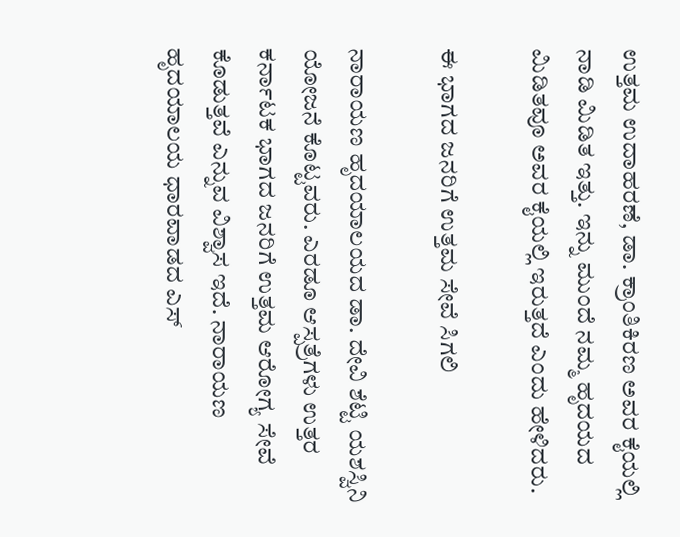ಉತ್ತಮ ಉದಾಹರಣೆ, ಡಾ. ಕ್ರಾಂತಿಕಿರಣ ಅವರ ಕೈಯಲ್ಲಿ ನಾಡಿ ಮಿಡಿತ ಇತ್ತು. ಇನ್ನು ಮುಂದೆ ನಮ್ಮ ಹೃದಯದ ಮಿಡಿತವೂ ಅವರ ಕೈಯಲ್ಲಿ ಇರುತ್ತದೆ ಎಂದು ಹೇಳಿದರು.

ಈ ಭಾಗದ ಜನರಿಗೆ ಉತ್ತಮ ಸೇವೆ ಸಿಗಲಿ

ನಾರಾಯಣ ಹೃದಯಾಲಯದ ಡಾ. ದೇವಿ ಶೆಟ್ಟಿ ಯಶಸ್ವಿನಿ ಯೋಜನೆ ಕೊಟ್ಟವರು. ಎರಡೂ ಆಸ್ಪತ್ರೆಗಳು ಉತ್ತರ ಕರ್ನಾಟಕ ಭಾಗದ ಜನರಿಗೆ ಉತ್ತಮ ಆರೋಗ್ಯ ಸೇವೆ ಕೊಡುತ್ತವೆ ಎನ್ನುವ ವಿಶ್ವಾಸ ಇದೆ. ನಾರಾಯಣ ಹೃದಯಾಲಯ ಧಾರವಾಡದ ಎಸ್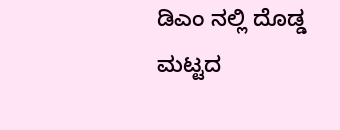ಡಿಎಂ ನಲ್ಲಿ ದೊಡ್ಡ ಮಟ್ಟದ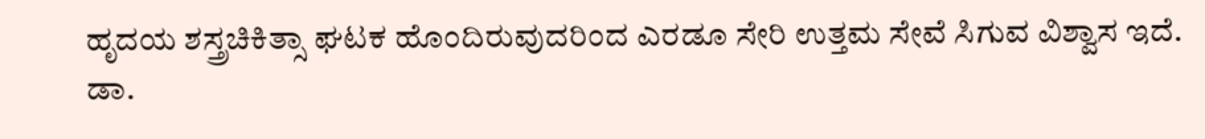ಹೃದಯ ಶಸ್ತ್ರಚಿಕಿತ್ಸಾ ಘಟಕ ಹೊಂದಿರುವುದರಿಂದ ಎರಡೂ ಸೇರಿ ಉತ್ತಮ ಸೇವೆ ಸಿಗುವ ವಿಶ್ವಾಸ ಇದೆ. ಡಾ.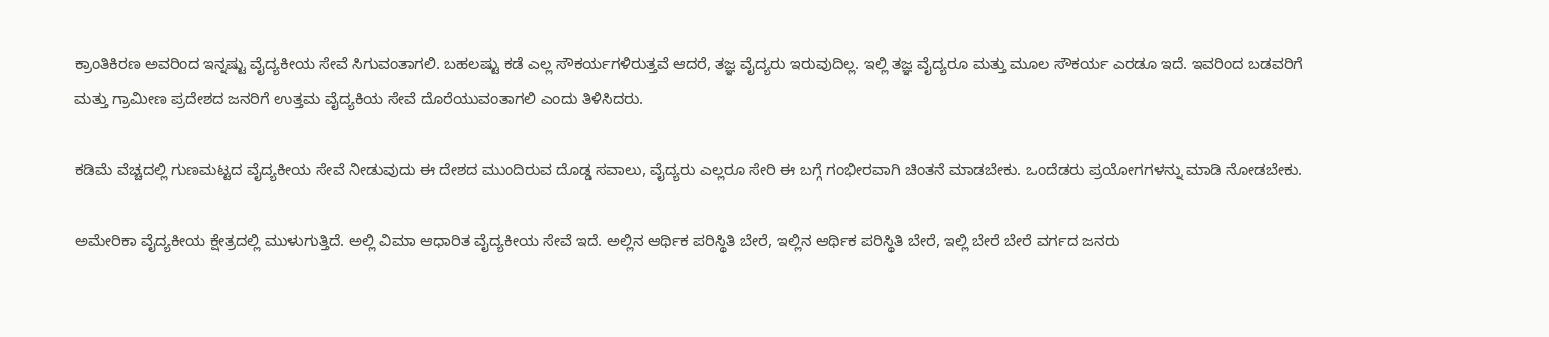ಕ್ರಾಂತಿಕಿರಣ ಅವರಿಂದ ಇನ್ನಷ್ಟು ವೈದ್ಯಕೀಯ ಸೇವೆ ಸಿಗುವಂತಾಗಲಿ. ಬಹಲಷ್ಟು ಕಡೆ ಎಲ್ಲ ಸೌಕರ್ಯಗಳಿರುತ್ತವೆ ಆದರೆ, ತಜ್ಞ ವೈದ್ಯರು ಇರುವುದಿಲ್ಲ. ಇಲ್ಲಿ ತಜ್ಞ ವೈದ್ಯರೂ ಮತ್ತು ಮೂಲ ಸೌಕರ್ಯ ಎರಡೂ ಇದೆ. ಇವರಿಂದ ಬಡವರಿಗೆ ಮತ್ತು ಗ್ರಾಮೀಣ ಪ್ರದೇಶದ ಜನರಿಗೆ ಉತ್ತಮ ವೈದ್ಯಕಿಯ ಸೇವೆ ದೊರೆಯುವಂತಾಗಲಿ ಎಂದು ತಿಳಿಸಿದರು.

ಕಡಿಮೆ ವೆಚ್ಚದಲ್ಲಿ ಗುಣಮಟ್ಟದ ವೈದ್ಯಕೀಯ ಸೇವೆ ನೀಡುವುದು ಈ ದೇಶದ ಮುಂದಿರುವ ದೊಡ್ಡ ಸವಾಲು, ವೈದ್ಯರು ಎಲ್ಲರೂ ಸೇರಿ ಈ ಬಗ್ಗೆ ಗಂಭೀರವಾಗಿ ಚಿಂತನೆ ಮಾಡಬೇಕು. ಒಂದೆಡರು ಪ್ರಯೋಗಗಳನ್ನು ಮಾಡಿ ನೋಡಬೇಕು.

ಅಮೇರಿಕಾ ವೈದ್ಯಕೀಯ ಕ್ಷೇತ್ರದಲ್ಲಿ ಮುಳುಗುತ್ತಿದೆ. ಅಲ್ಲಿ ವಿಮಾ ಆಧಾರಿತ ವೈದ್ಯಕೀಯ ಸೇವೆ ಇದೆ. ಅಲ್ಲಿನ ಆರ್ಥಿಕ ಪರಿಸ್ಥಿತಿ ಬೇರೆ, ಇಲ್ಲಿನ ಆರ್ಥಿಕ ಪರಿಸ್ಥಿತಿ ಬೇರೆ, ಇಲ್ಲಿ ಬೇರೆ ಬೇರೆ ವರ್ಗದ ಜನರು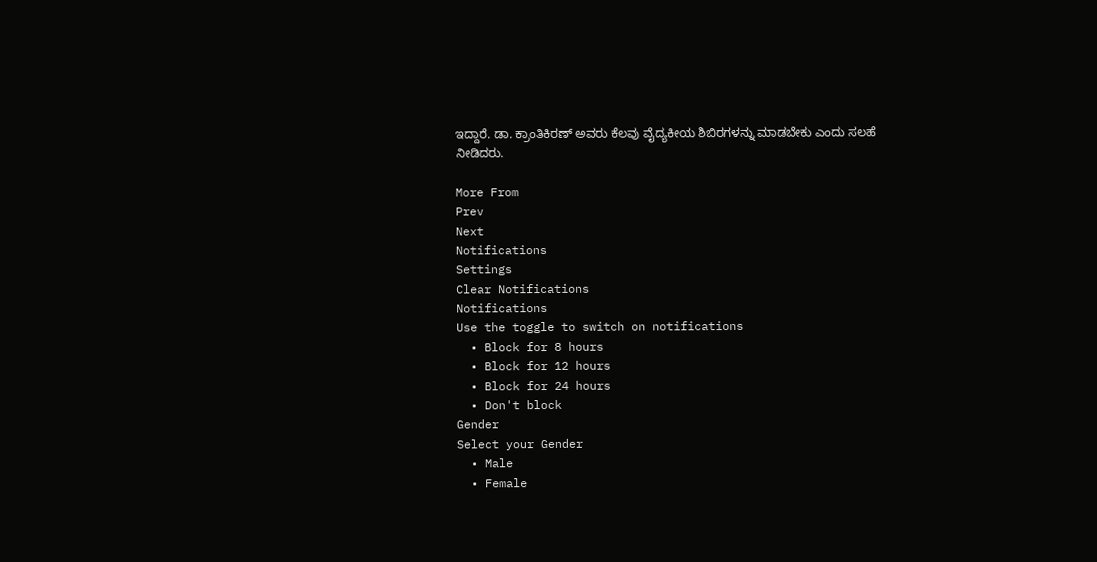ಇದ್ದಾರೆ. ಡಾ. ಕ್ರಾಂತಿಕಿರಣ್ ಅವರು ಕೆಲವು ವೈದ್ಯಕೀಯ ಶಿಬಿರಗಳನ್ನು ಮಾಡಬೇಕು ಎಂದು ಸಲಹೆ ನೀಡಿದರು.

More From
Prev
Next
Notifications
Settings
Clear Notifications
Notifications
Use the toggle to switch on notifications
  • Block for 8 hours
  • Block for 12 hours
  • Block for 24 hours
  • Don't block
Gender
Select your Gender
  • Male
  • Female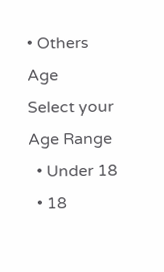• Others
Age
Select your Age Range
  • Under 18
  • 18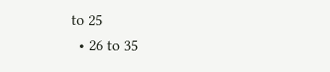to 25
  • 26 to 35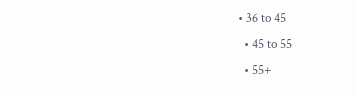• 36 to 45
  • 45 to 55
  • 55+